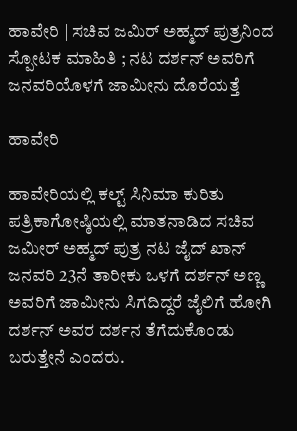ಹಾವೇರಿ | ಸಚಿವ ಜಮಿರ್ ಅಹ್ಮದ್ ಪುತ್ರನಿಂದ ಸ್ಪೋಟಕ ಮಾಹಿತಿ ; ನಟ ದರ್ಶನ್ ಅವರಿಗೆ ಜನವರಿಯೊಳಗೆ ಜಾಮೀನು ದೊರೆಯತ್ತೆ

ಹಾವೇರಿ

ಹಾವೇರಿಯಲ್ಲಿ ಕಲ್ಟ್ ಸಿನಿಮಾ ಕುರಿತು ಪತ್ರಿಕಾಗೋಷ್ಠಿಯಲ್ಲಿ ಮಾತನಾಡಿದ ಸಚಿವ ಜಮೀರ್ ಅಹ್ಮದ್ ಪುತ್ರ ನಟ ಜೈದ್ ಖಾನ್ ಜನವರಿ 23ನೆ ತಾರೀಕು ಒಳಗೆ ದರ್ಶನ್ ಅಣ್ಣ ಅವರಿಗೆ ಜಾಮೀನು ಸಿಗದಿದ್ದರೆ ಜೈಲಿಗೆ ಹೋಗಿ ದರ್ಶನ್ ಅವರ ದರ್ಶನ ತೆಗೆದುಕೊಂಡು ಬರುತ್ತೇನೆ ಎಂದರು.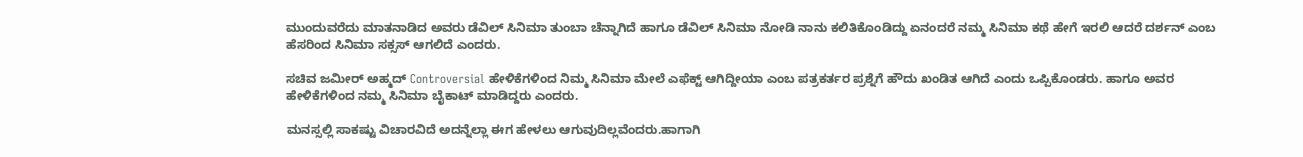ಮುಂದುವರೆದು ಮಾತನಾಡಿದ ಅವರು ಡೆವಿಲ್ ಸಿನಿಮಾ ತುಂಬಾ ಚೆನ್ನಾಗಿದೆ ಹಾಗೂ ಡೆವಿಲ್ ಸಿನಿಮಾ ನೋಡಿ ನಾನು ಕಲಿತಿಕೊಂಡಿದ್ದು ಏನಂದರೆ ನಮ್ಮ ಸಿನಿಮಾ ಕಥೆ ಹೇಗೆ ಇರಲಿ ಆದರೆ ದರ್ಶನ್ ಎಂಬ ಹೆಸರಿಂದ ಸಿನಿಮಾ ಸಕ್ಸಸ್ ಆಗಲಿದೆ ಎಂದರು.

ಸಚಿವ ಜಮೀರ್ ಅಹ್ಮದ್ Controversial ಹೇಳಿಕೆಗಳಿಂದ ನಿಮ್ಮ ಸಿನಿಮಾ ಮೇಲೆ ಎಫೆಕ್ಟ್ ಆಗಿದ್ದೀಯಾ ಎಂಬ ಪತ್ರಕರ್ತರ ಪ್ರಶ್ನೆಗೆ ಹೌದು ಖಂಡಿತ ಆಗಿದೆ ಎಂದು ಒಪ್ಪಿಕೊಂಡರು. ಹಾಗೂ ಅವರ ಹೇಳಿಕೆಗಳಿಂದ ನಮ್ಮ ಸಿನಿಮಾ ಬೈಕಾಟ್ ಮಾಡಿದ್ದರು ಎಂದರು.

ಮನಸ್ಸಲ್ಲಿ ಸಾಕಷ್ಟು ವಿಚಾರವಿದೆ ಅದನ್ನೆಲ್ಲಾ ಈಗ ಹೇಳಲು ಆಗುವುದಿಲ್ಲವೆಂದರು.ಹಾಗಾಗಿ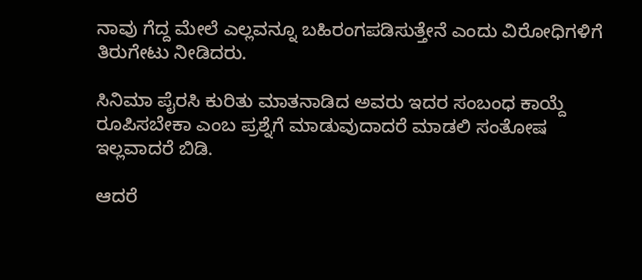ನಾವು ಗೆದ್ದ ಮೇಲೆ ಎಲ್ಲವನ್ನೂ ಬಹಿರಂಗಪಡಿಸುತ್ತೇನೆ ಎಂದು ವಿರೋಧಿಗಳಿಗೆ ತಿರುಗೇಟು ನೀಡಿದರು.

ಸಿನಿಮಾ ಪೈರಸಿ ಕುರಿತು ಮಾತನಾಡಿದ ಅವರು ಇದರ ಸಂಬಂಧ ಕಾಯ್ದೆ ರೂಪಿಸಬೇಕಾ ಎಂಬ ಪ್ರಶ್ನೆಗೆ ಮಾಡುವುದಾದರೆ ಮಾಡಲಿ ಸಂತೋಷ ಇಲ್ಲವಾದರೆ ಬಿಡಿ.

ಆದರೆ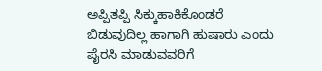ಅಪ್ಪಿತಪ್ಪಿ ಸಿಕ್ಕುಹಾಕಿಕೊಂಡರೆ ಬಿಡುವುದಿಲ್ಲ ಹಾಗಾಗಿ ಹುಷಾರು ಎಂದು ಪೈರಸಿ ಮಾಡುವವರಿಗೆ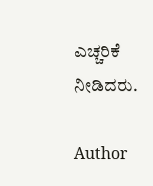ಎಚ್ಚರಿಕೆ ನೀಡಿದರು.

Author